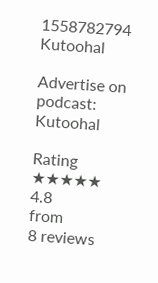1558782794
Kutoohal

Advertise on podcast: Kutoohal

Rating
★★★★★
4.8
from
8 reviews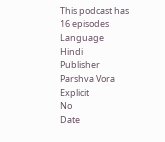This podcast has
16 episodes
Language
Hindi
Publisher
Parshva Vora
Explicit
No
Date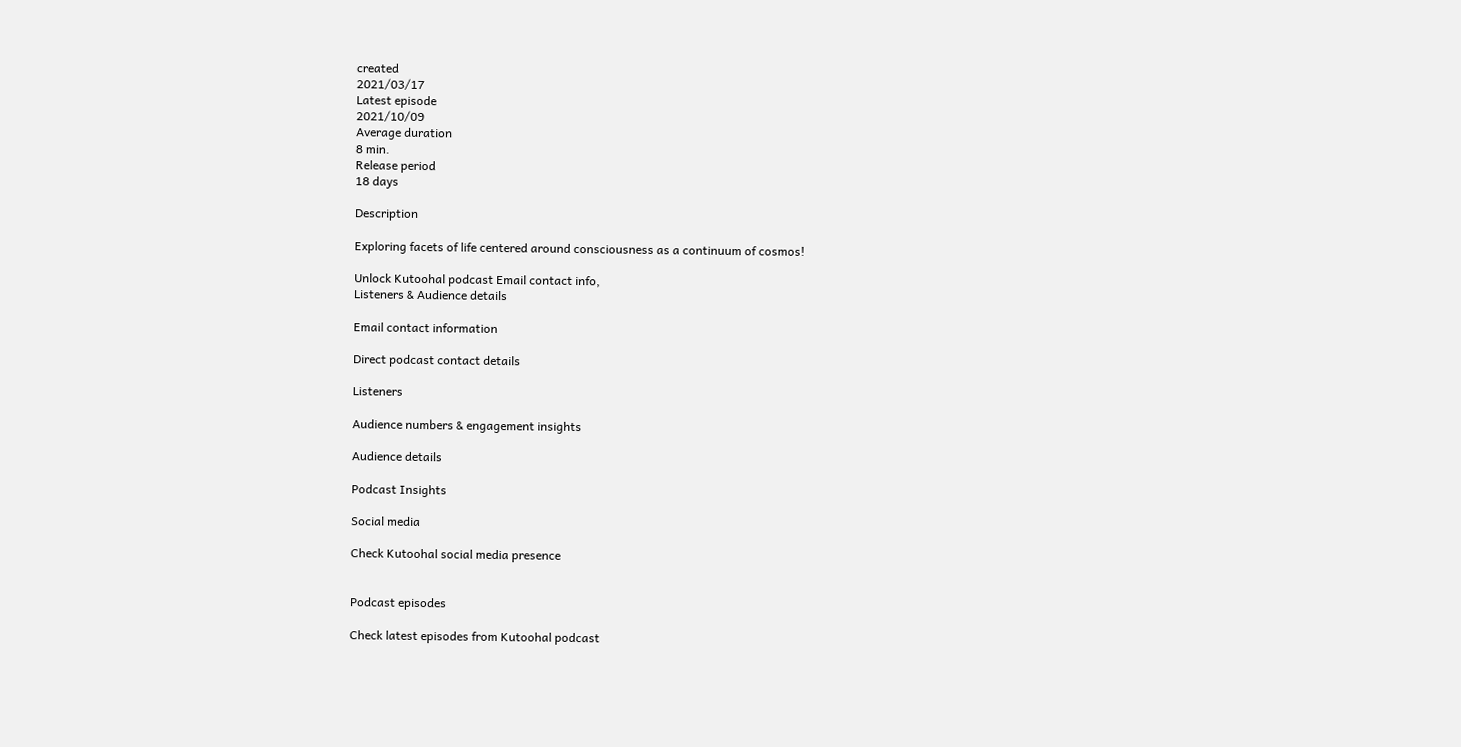created
2021/03/17
Latest episode
2021/10/09
Average duration
8 min.
Release period
18 days

Description

Exploring facets of life centered around consciousness as a continuum of cosmos!

Unlock Kutoohal podcast Email contact info,
Listeners & Audience details

Email contact information

Direct podcast contact details

Listeners

Audience numbers & engagement insights

Audience details

Podcast Insights

Social media

Check Kutoohal social media presence


Podcast episodes

Check latest episodes from Kutoohal podcast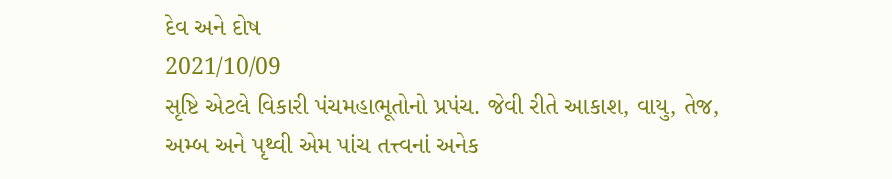દેવ અને દોષ
2021/10/09
સૃષ્ટિ એટલે વિકારી પંચમહાભૂતોનો પ્રપંચ. જેવી રીતે આકાશ, વાયુ, તેજ, અમ્બ અને પૃથ્વી એમ પાંચ તત્ત્વનાં અનેક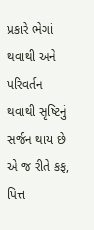પ્રકારે ભેગાં થવાથી અને પરિવર્તન થવાથી સૃષ્ટિનું સર્જન થાય છે એ જ રીતે કફ, પિત્ત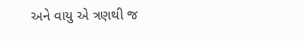અને વાયુ એ ત્રણથી જ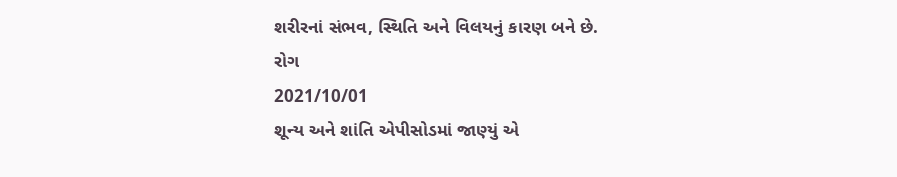શરીરનાં સંભવ, સ્થિતિ અને વિલયનું કારણ બને છે.
રોગ
2021/10/01
શૂન્ય અને શાંતિ એપીસોડમાં જાણ્યું એ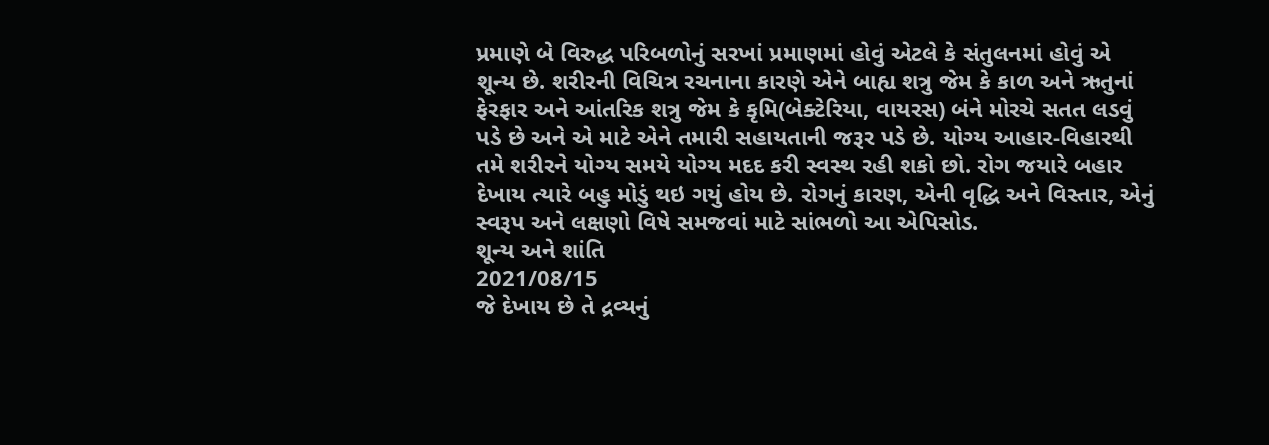પ્રમાણે બે વિરુદ્ધ પરિબળોનું સરખાં પ્રમાણમાં હોવું એટલે કે સંતુલનમાં હોવું એ શૂન્ય છે. શરીરની વિચિત્ર રચનાના કારણે એને બાહ્ય શત્રુ જેમ કે કાળ અને ઋતુનાં ફેરફાર અને આંતરિક શત્રુ જેમ કે કૃમિ(બેક્ટેરિયા, વાયરસ) બંને મોરચે સતત લડવું પડે છે અને એ માટે એને તમારી સહાયતાની જરૂર પડે છે. યોગ્ય આહાર-વિહારથી તમે શરીરને યોગ્ય સમયે યોગ્ય મદદ કરી સ્વસ્થ રહી શકો છો. રોગ જયારે બહાર દેખાય ત્યારે બહુ મોડું થઇ ગયું હોય છે. રોગનું કારણ, એની વૃદ્ધિ અને વિસ્તાર, એનું સ્વરૂપ અને લક્ષણો વિષે સમજવાં માટે સાંભળો આ એપિસોડ.
શૂન્ય અને શાંતિ
2021/08/15
જે દેખાય છે તે દ્રવ્યનું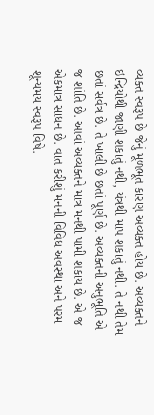વ્યક્ત સ્વરૂપ છે જેનું મૂળભૂત કારણ અવ્યક્ત હોય છે. અવ્યક્તને ઇન્દ્રિયોથી જાણી શકાતું નથી, યંત્રથી માપ શકાતું નથી. તે નથી તેમ છતાં સર્વત્ર છે. તે ખાલી છે છતાં પૂર્ણ છે. અવ્યક્તની અનુભૂતિ એ જ શાંતિ છે. આવાં અવ્યક્તને માત્ર મનથી પામી શકાય છે. એ જ એકમાત્ર સાધન છે. વાત કરીશું મનની વિવિધ અવસ્થા અને પરમ શૂન્યમય સ્વરૂપ વિષે.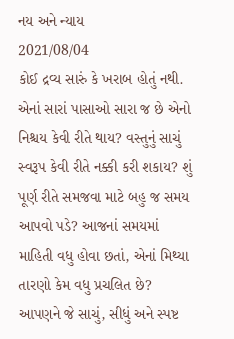નય અને ન્યાય
2021/08/04
કોઈ દ્રવ્ય સારું કે ખરાબ હોતું નથી. એનાં સારાં પાસાઓ સારા જ છે એનો નિશ્ચય કેવી રીતે થાય? વસ્તુનું સાચું સ્વરૂપ કેવી રીતે નક્કી કરી શકાય? શું પૂર્ણ રીતે સમજવા માટે બહુ જ સમય આપવો પડે? આજનાં સમયમાં માહિતી વધુ હોવા છતાં, એનાં મિથ્યા તારણો કેમ વધુ પ્રચલિત છે? આપણને જે સાચું, સીધું અને સ્પષ્ટ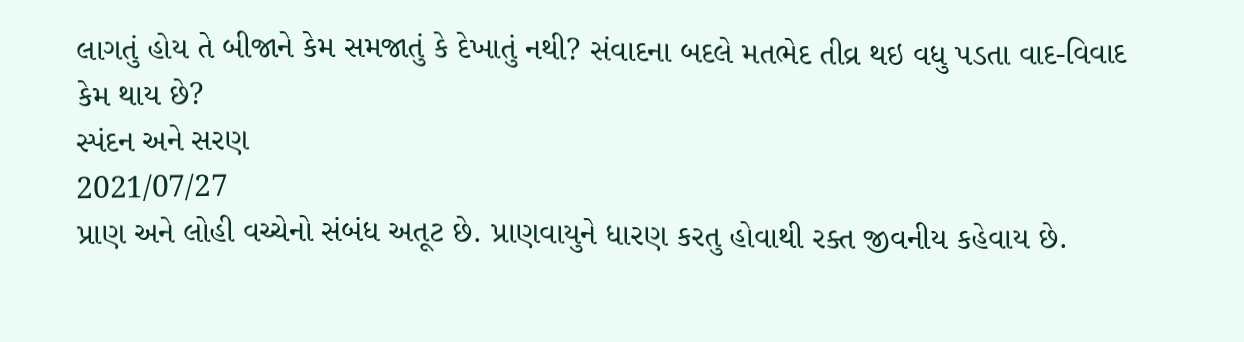લાગતું હોય તે બીજાને કેમ સમજાતું કે દેખાતું નથી? સંવાદના બદલે મતભેદ તીવ્ર થઇ વધુ પડતા વાદ-વિવાદ કેમ થાય છે?
સ્પંદન અને સરણ
2021/07/27
પ્રાણ અને લોહી વચ્ચેનો સંબંધ અતૂટ છે. પ્રાણવાયુને ધારણ કરતુ હોવાથી રક્ત જીવનીય કહેવાય છે.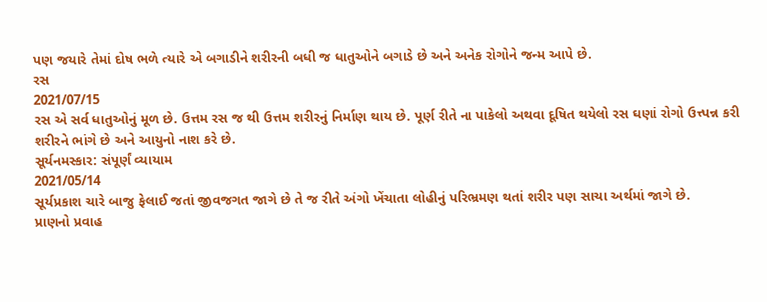પણ જયારે તેમાં દોષ ભળે ત્યારે એ બગાડીને શરીરની બધી જ ધાતુઓને બગાડે છે અને અનેક રોગોને જન્મ આપે છે.
રસ
2021/07/15
રસ એ સર્વ ધાતુઓનું મૂળ છે. ઉત્તમ રસ જ થી ઉત્તમ શરીરનું નિર્માણ થાય છે. પૂર્ણ રીતે ના પાકેલો અથવા દૂષિત થયેલો રસ ઘણાં રોગો ઉત્ત્પન્ન કરી શરીરને ભાંગે છે અને આયુનો નાશ કરે છે.
સૂર્યનમસ્કાર: સંપૂર્ણં વ્યાયામ
2021/05/14
સૂર્યપ્રકાશ ચારે બાજુ ફેલાઈ જતાં જીવજગત જાગે છે તે જ રીતે અંગો ખેંચાતા લોહીનું પરિભ્રમણ થતાં શરીર પણ સાચા અર્થમાં જાગે છે.
પ્રાણનો પ્રવાહ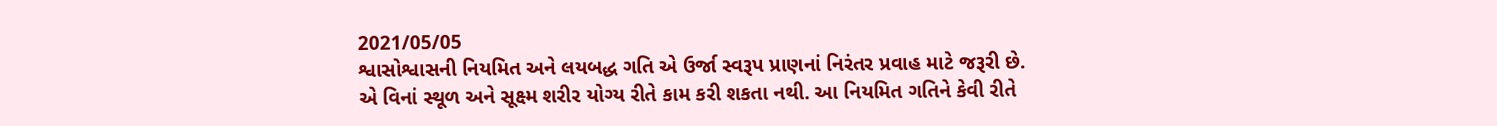2021/05/05
શ્વાસોશ્વાસની નિયમિત અને લયબદ્ધ ગતિ એ ઉર્જા સ્વરૂપ પ્રાણનાં નિરંતર પ્રવાહ માટે જરૂરી છે. એ વિનાં સ્થૂળ અને સૂક્ષ્મ શરીર યોગ્ય રીતે કામ કરી શકતા નથી. આ નિયમિત ગતિને કેવી રીતે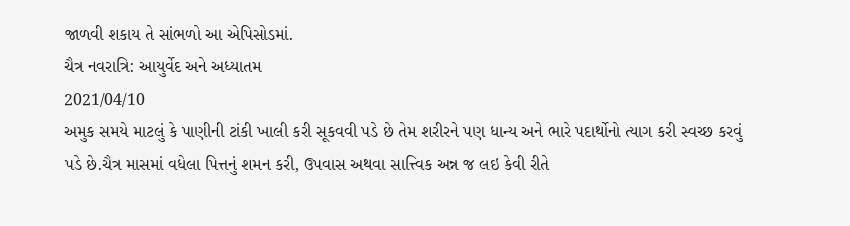જાળવી શકાય તે સાંભળો આ એપિસોડમાં.
ચૈત્ર નવરાત્રિ: આયુર્વેદ અને અધ્યાતમ
2021/04/10
અમુક સમયે માટલું કે પાણીની ટાંકી ખાલી કરી સૂકવવી પડે છે તેમ શરીરને પણ ધાન્ય અને ભારે પદાર્થોનો ત્યાગ કરી સ્વચ્છ કરવું પડે છે.ચૈત્ર માસમાં વધેલા પિત્તનું શમન કરી, ઉપવાસ અથવા સાત્ત્વિક અન્ન જ લઇ કેવી રીતે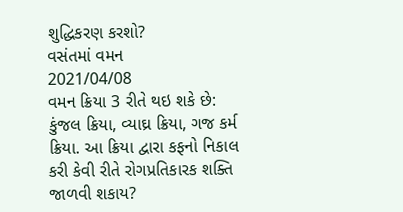શુદ્ધિકરણ કરશો?
વસંતમાં વમન
2021/04/08
વમન ક્રિયા 3 રીતે થઇ શકે છે: કુંજલ ક્રિયા, વ્યાઘ્ર ક્રિયા, ગજ કર્મ ક્રિયા. આ ક્રિયા દ્વારા કફનો નિકાલ કરી કેવી રીતે રોગપ્રતિકારક શક્તિ જાળવી શકાય?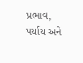પ્રભાવ, પર્યાય અને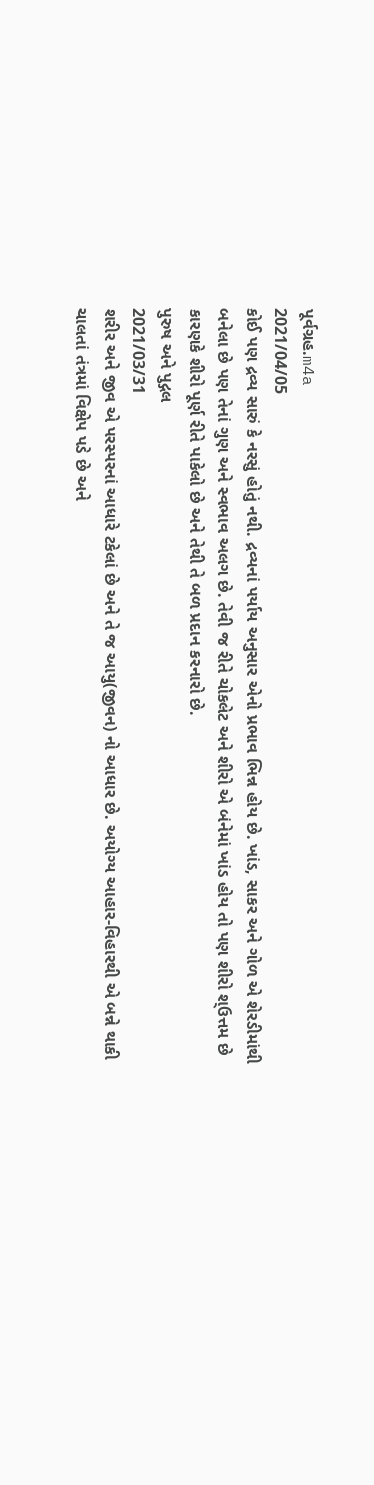પૂર્વગ્રહ.m4a
2021/04/05
કોઈ પણ દ્રવ્ય સારું કે નરસું હોતું નથી. દ્રવ્યનાં પર્યાય અનુસાર એનો પ્રભાવ ભિન્ન હોય છે. ખાંડ, સાકર અને ગોળ એ શેરડીમાંથી બનેલા છે પણ તેનાં ગુણ અને સ્વભાવ અલગ છે. તેવી જ રીતે ચોકલેટ અને શીરો એ બંનેમાં ખાંડ હોય તો પણ શીરો શ્ઉત્તમ છે કારણકે શીરો પૂર્ણ રીતે પાકેલો છે અને તેથી તે બળ પ્રદાન કરનારો છે.
પુરુષ અને પુદ્ગલ
2021/03/31
શરીર અને જીવ એ પરસ્પરનાં આધારે ટકેલાં છે અને તે જ આયુ(જીવન) નો આધાર છે. અયોગ્ય આહાર-વિહારથી એ બન્ને થાકી ચાલતાં તંત્રમાં વિક્ષેપ પડે છે અને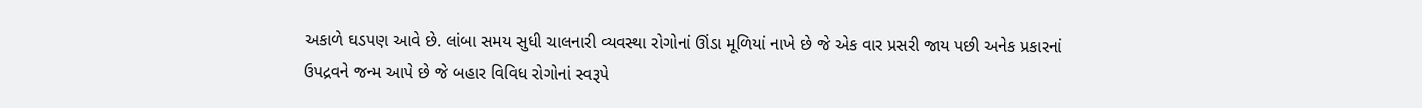અકાળે ઘડપણ આવે છે. લાંબા સમય સુધી ચાલનારી વ્યવસ્થા રોગોનાં ઊંડા મૂળિયાં નાખે છે જે એક વાર પ્રસરી જાય પછી અનેક પ્રકારનાં ઉપદ્રવને જન્મ આપે છે જે બહાર વિવિધ રોગોનાં સ્વરૂપે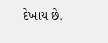દેખાય છે.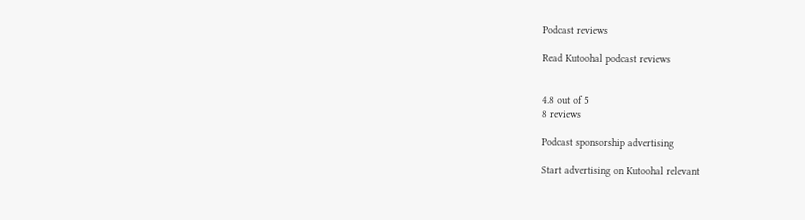Podcast reviews

Read Kutoohal podcast reviews


4.8 out of 5
8 reviews

Podcast sponsorship advertising

Start advertising on Kutoohal relevant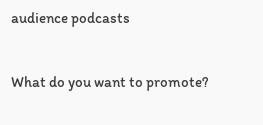audience podcasts


What do you want to promote?